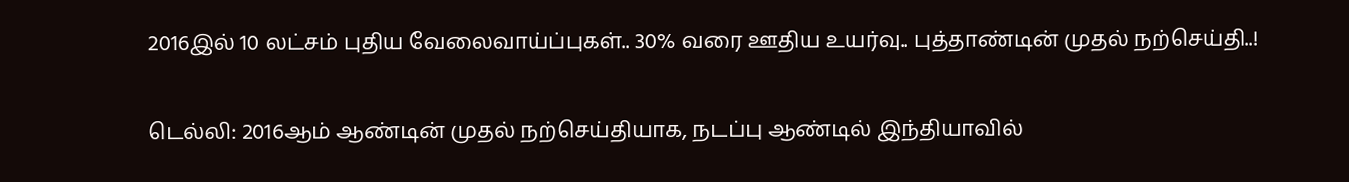2016இல் 10 லட்சம் புதிய வேலைவாய்ப்புகள்.. 30% வரை ஊதிய உயர்வு.. புத்தாண்டின் முதல் நற்செய்தி..!

டெல்லி: 2016ஆம் ஆண்டின் முதல் நற்செய்தியாக, நடப்பு ஆண்டில் இந்தியாவில்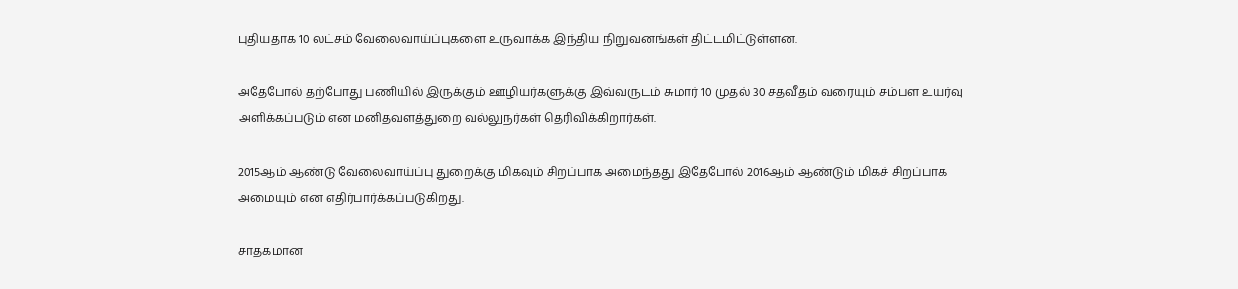புதியதாக 10 லட்சம் வேலைவாய்ப்புகளை உருவாக்க இந்திய நிறுவனங்கள் திட்டமிட்டுள்ளன.

அதேபோல் தற்போது பணியில் இருக்கும் ஊழியர்களுக்கு இவ்வருடம் சுமார் 10 முதல் 30 சதவீதம் வரையும் சம்பள உயர்வு அளிக்கப்படும் என மனிதவளத்துறை வல்லுநர்கள் தெரிவிக்கிறார்கள்.

2015ஆம் ஆண்டு வேலைவாய்ப்பு துறைக்கு மிகவும் சிறப்பாக அமைந்தது இதேபோல் 2016ஆம் ஆண்டும் மிகச் சிறப்பாக அமையும் என எதிர்பார்க்கப்படுகிறது.

சாதகமான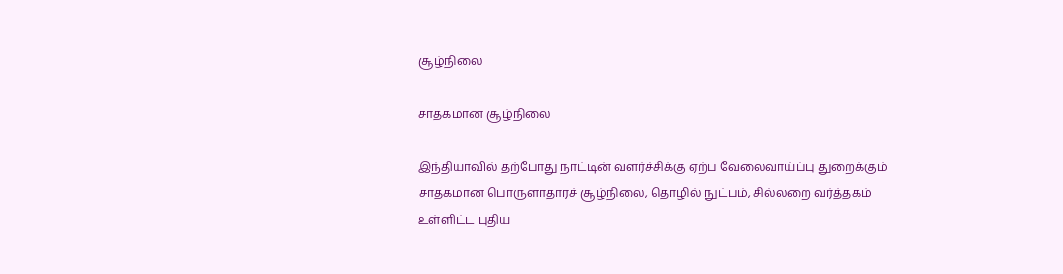சூழ்நிலை

சாதகமான சூழ்நிலை

இந்தியாவில் தற்போது நாட்டின் வளர்ச்சிக்கு ஏற்ப வேலைவாய்ப்பு துறைக்கும் சாதகமான பொருளாதாரச் சூழ்நிலை, தொழில் நுட்பம், சில்லறை வர்த்தகம் உள்ளிட்ட புதிய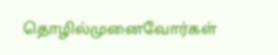தொழில்முனைவோர்கள்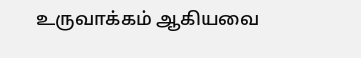உருவாக்கம் ஆகியவை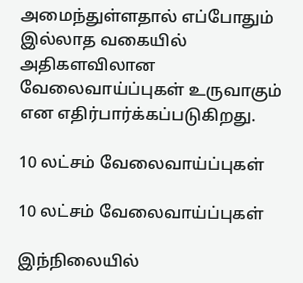அமைந்துள்ளதால் எப்போதும் இல்லாத வகையில் அதிகளவிலான வேலைவாய்ப்புகள் உருவாகும் என எதிர்பார்க்கப்படுகிறது.

10 லட்சம் வேலைவாய்ப்புகள்

10 லட்சம் வேலைவாய்ப்புகள்

இந்நிலையில்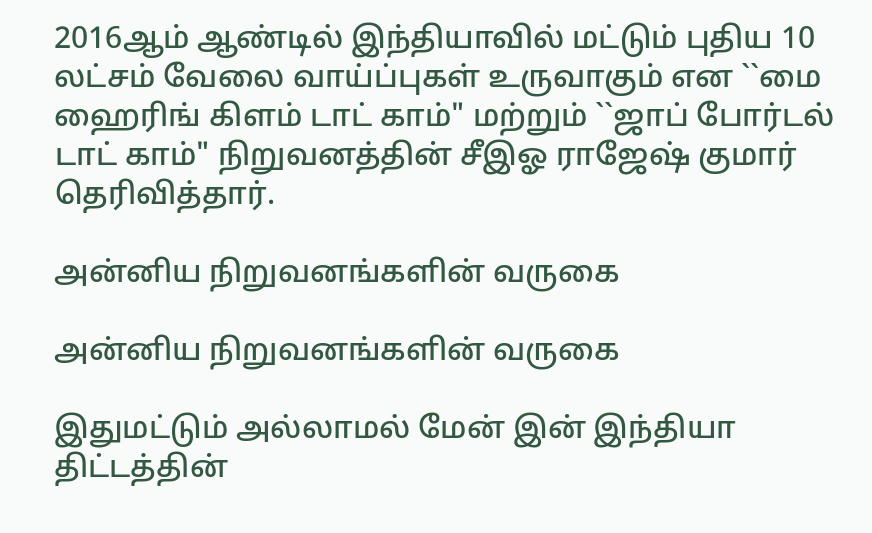2016ஆம் ஆண்டில் இந்தியாவில் மட்டும் புதிய 10 லட்சம் வேலை வாய்ப்புகள் உருவாகும் என ``மை ஹைரிங் கிளம் டாட் காம்" மற்றும் ``ஜாப் போர்டல் டாட் காம்" நிறுவனத்தின் சீஇஓ ராஜேஷ் குமார் தெரிவித்தார்.

அன்னிய நிறுவனங்களின் வருகை

அன்னிய நிறுவனங்களின் வருகை

இதுமட்டும் அல்லாமல் மேன் இன் இந்தியா திட்டத்தின்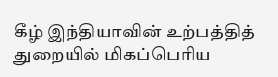கீழ் இந்தியாவின் உற்பத்தித் துறையில் மிகப்பெரிய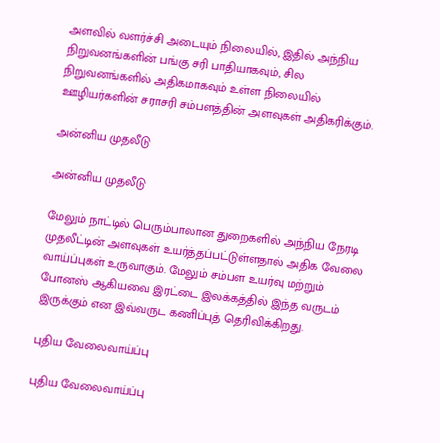அளவில் வளர்ச்சி அடையும் நிலையில், இதில் அந்நிய நிறுவனங்களின் பங்கு சரி பாதியாகவும், சில நிறுவனங்களில் அதிகமாகவும் உள்ள நிலையில் ஊழியர்களின் சராசரி சம்பளத்தின் அளவுகள் அதிகரிக்கும்.

அன்னிய முதலீடு

அன்னிய முதலீடு

மேலும் நாட்டில் பெரும்பாலான துறைகளில் அந்நிய நேரடி முதலீட்டின் அளவுகள் உயர்த்தப்பட்டுள்ளதால் அதிக வேலை வாய்ப்புகள் உருவாகும். மேலும் சம்பள உயர்வு மற்றும் போனஸ் ஆகியவை இரட்டை இலக்கத்தில் இந்த வருடம் இருக்கும் என இவ்வருட கணிப்புத் தெரிவிக்கிறது.

புதிய வேலைவாய்ப்பு

புதிய வேலைவாய்ப்பு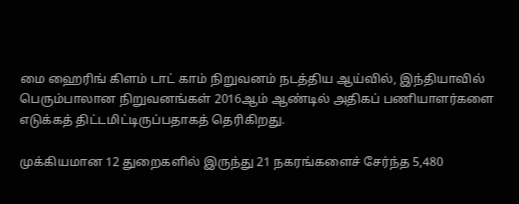மை ஹைரிங் கிளம் டாட் காம் நிறுவனம் நடத்திய ஆய்வில், இந்தியாவில் பெரும்பாலான நிறுவனங்கள் 2016ஆம் ஆண்டில் அதிகப் பணியாளர்களை எடுக்கத் திட்டமிட்டிருப்பதாகத் தெரிகிறது.

முக்கியமான 12 துறைகளில் இருந்து 21 நகரங்களைச் சேர்ந்த 5,480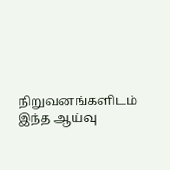நிறுவனங்களிடம் இந்த ஆய்வு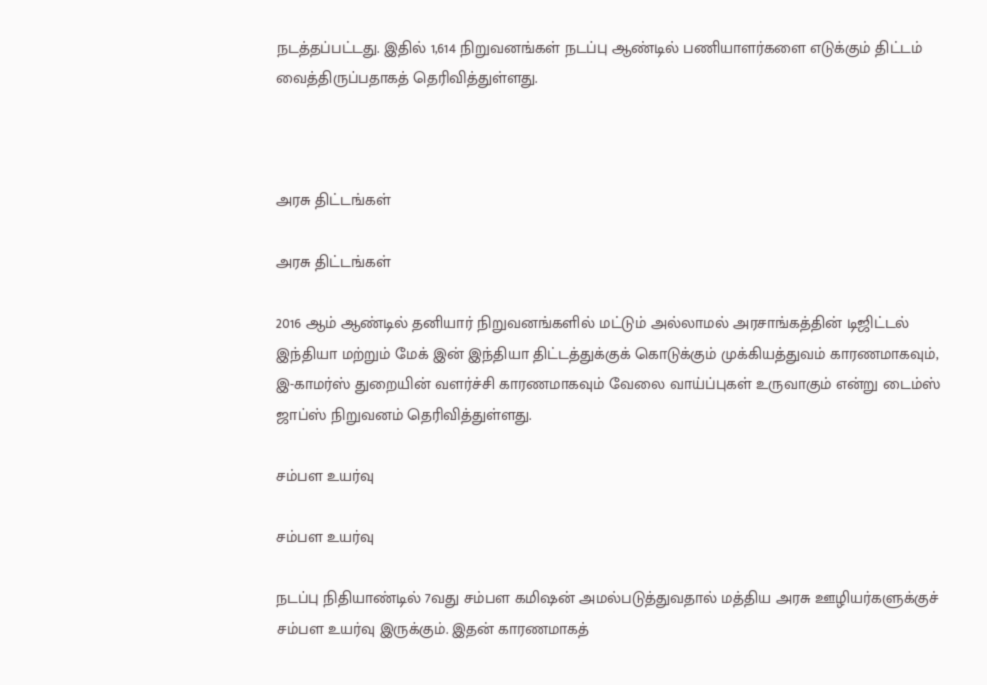நடத்தப்பட்டது. இதில் 1,614 நிறுவனங்கள் நடப்பு ஆண்டில் பணியாளர்களை எடுக்கும் திட்டம் வைத்திருப்பதாகத் தெரிவித்துள்ளது.



அரசு திட்டங்கள்

அரசு திட்டங்கள்

2016 ஆம் ஆண்டில் தனியார் நிறுவனங்களில் மட்டும் அல்லாமல் அரசாங்கத்தின் டிஜிட்டல் இந்தியா மற்றும் மேக் இன் இந்தியா திட்டத்துக்குக் கொடுக்கும் முக்கியத்துவம் காரணமாகவும், இ-காமர்ஸ் துறையின் வளர்ச்சி காரணமாகவும் வேலை வாய்ப்புகள் உருவாகும் என்று டைம்ஸ் ஜாப்ஸ் நிறுவனம் தெரிவித்துள்ளது.

சம்பள உயர்வு

சம்பள உயர்வு

நடப்பு நிதியாண்டில் 7வது சம்பள கமிஷன் அமல்படுத்துவதால் மத்திய அரசு ஊழியர்களுக்குச் சம்பள உயர்வு இருக்கும். இதன் காரணமாகத்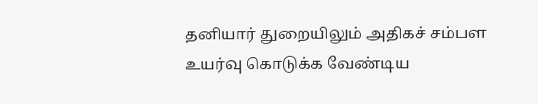தனியார் துறையிலும் அதிகச் சம்பள உயர்வு கொடுக்க வேண்டிய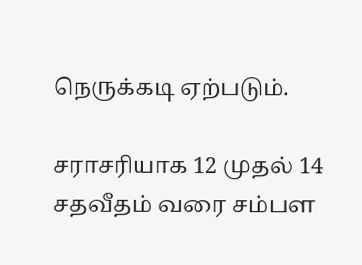நெருக்கடி ஏற்படும்.

சராசரியாக 12 முதல் 14 சதவீதம் வரை சம்பள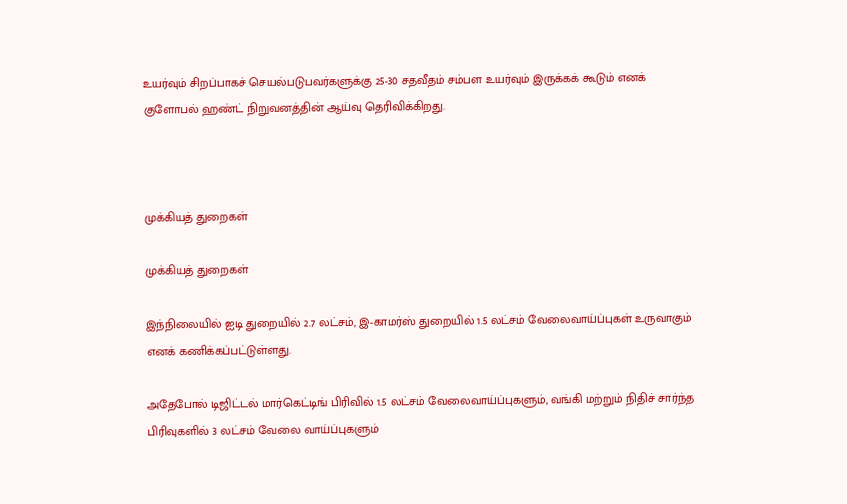உயர்வும் சிறப்பாகச் செயல்படுபவர்களுக்கு 25-30 சதவீதம் சம்பள உயர்வும் இருக்கக் கூடும் எனக் குளோபல் ஹண்ட் நிறுவனத்தின் ஆய்வு தெரிவிக்கிறது.



முக்கியத் துறைகள்

முக்கியத் துறைகள்

இந்நிலையில் ஐடி துறையில் 2.7 லட்சம், இ-காமர்ஸ் துறையில் 1.5 லட்சம் வேலைவாய்ப்புகள் உருவாகும் எனக் கணிக்கப்பட்டுள்ளது.

அதேபோல் டிஜிட்டல் மார்கெட்டிங் பிரிவில் 1.5 லட்சம் வேலைவாய்ப்புகளும், வங்கி மற்றும் நிதிச் சார்ந்த பிரிவுகளில் 3 லட்சம் வேலை வாய்ப்புகளும்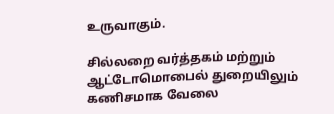உருவாகும்.

சில்லறை வர்த்தகம் மற்றும் ஆட்டோமொபைல் துறையிலும் கணிசமாக வேலை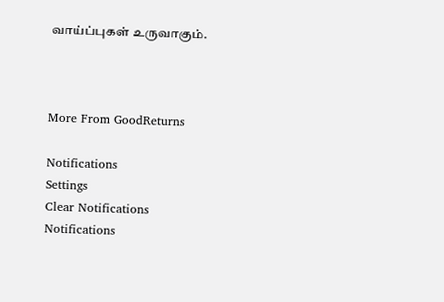வாய்ப்புகள் உருவாகும்.



More From GoodReturns

Notifications
Settings
Clear Notifications
Notifications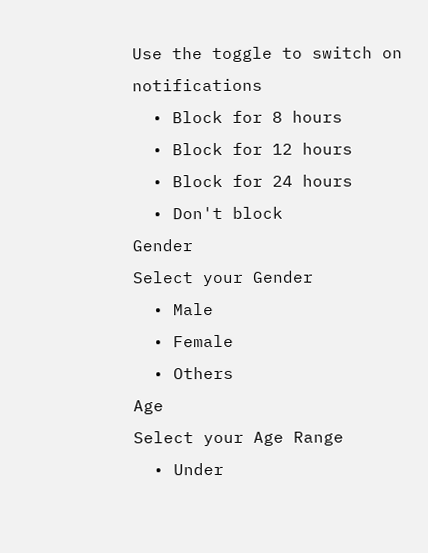Use the toggle to switch on notifications
  • Block for 8 hours
  • Block for 12 hours
  • Block for 24 hours
  • Don't block
Gender
Select your Gender
  • Male
  • Female
  • Others
Age
Select your Age Range
  • Under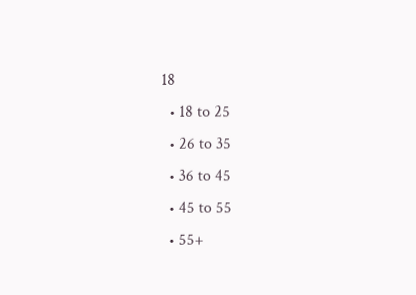18
  • 18 to 25
  • 26 to 35
  • 36 to 45
  • 45 to 55
  • 55+